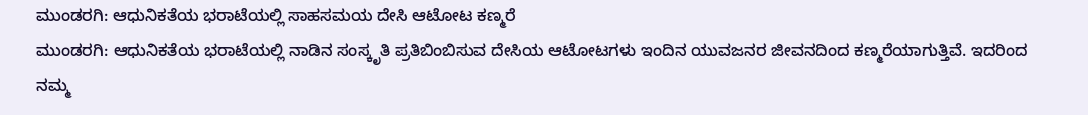ಮುಂಡರಗಿ: ಆಧುನಿಕತೆಯ ಭರಾಟೆಯಲ್ಲಿ ಸಾಹಸಮಯ ದೇಸಿ ಆಟೋಟ ಕಣ್ಮರೆ
ಮುಂಡರಗಿ: ಆಧುನಿಕತೆಯ ಭರಾಟೆಯಲ್ಲಿ ನಾಡಿನ ಸಂಸ್ಕೃತಿ ಪ್ರತಿಬಿಂಬಿಸುವ ದೇಸಿಯ ಆಟೋಟಗಳು ಇಂದಿನ ಯುವಜನರ ಜೀವನದಿಂದ ಕಣ್ಮರೆಯಾಗುತ್ತಿವೆ. ಇದರಿಂದ ನಮ್ಮ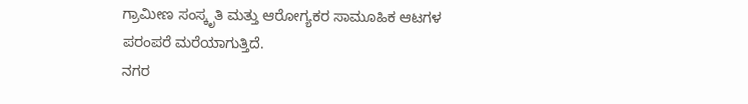ಗ್ರಾಮೀಣ ಸಂಸ್ಕೃತಿ ಮತ್ತು ಆರೋಗ್ಯಕರ ಸಾಮೂಹಿಕ ಆಟಗಳ ಪರಂಪರೆ ಮರೆಯಾಗುತ್ತಿದೆ.
ನಗರ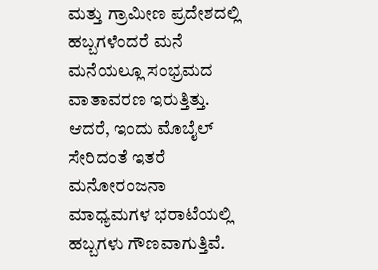ಮತ್ತು ಗ್ರಾಮೀಣ ಪ್ರದೇಶದಲ್ಲಿ ಹಬ್ಬಗಳೆಂದರೆ ಮನೆ ಮನೆಯಲ್ಲೂ ಸಂಭ್ರಮದ ವಾತಾವರಣ ಇರುತ್ತಿತ್ತು. ಆದರೆ, ಇಂದು ಮೊಬೈಲ್ ಸೇರಿದಂತೆ ಇತರೆ ಮನೋರಂಜನಾ ಮಾಧ್ಯಮಗಳ ಭರಾಟೆಯಲ್ಲಿ ಹಬ್ಬಗಳು ಗೌಣವಾಗುತ್ತಿವೆ.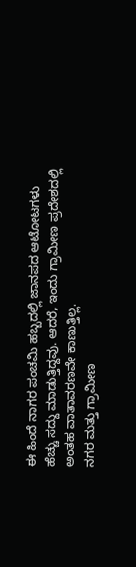ಈ ಹಿಂದೆ ನಾಗರ ಪಂಚಮಿ ಹಬ್ಬದಲ್ಲಿ ಜಾನಪದ ಆಟೋಟಗಳು ಹೆಚ್ಚು ಸದ್ದು ಮಾಡುತ್ತಿದ್ದವು. ಆದರೆ, ಇಂದು ಗ್ರಾಮೀಣ ಪ್ರದೇಶದಲ್ಲಿ ಅಂತಹ ವಾತಾವರಣವೇ ಕಾಣುತ್ತಿಲ್ಲ.
ನಗರ ಮತ್ತು ಗ್ರಾಮೀಣ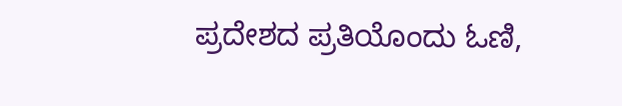ಪ್ರದೇಶದ ಪ್ರತಿಯೊಂದು ಓಣಿ,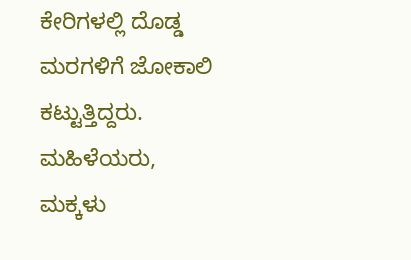ಕೇರಿಗಳಲ್ಲಿ ದೊಡ್ಡ ಮರಗಳಿಗೆ ಜೋಕಾಲಿ ಕಟ್ಟುತ್ತಿದ್ದರು. ಮಹಿಳೆಯರು, ಮಕ್ಕಳು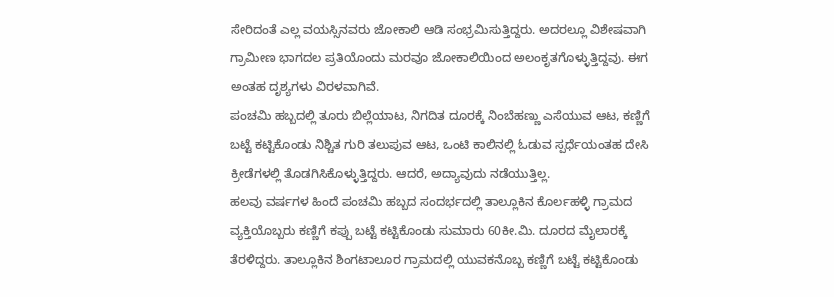ಸೇರಿದಂತೆ ಎಲ್ಲ ವಯಸ್ಸಿನವರು ಜೋಕಾಲಿ ಆಡಿ ಸಂಭ್ರಮಿಸುತ್ತಿದ್ದರು. ಅದರಲ್ಲೂ ವಿಶೇಷವಾಗಿ ಗ್ರಾಮೀಣ ಭಾಗದಲ ಪ್ರತಿಯೊಂದು ಮರವೂ ಜೋಕಾಲಿಯಿಂದ ಅಲಂಕೃತಗೊಳ್ಳುತ್ತಿದ್ದವು. ಈಗ ಅಂತಹ ದೃಶ್ಯಗಳು ವಿರಳವಾಗಿವೆ.
ಪಂಚಮಿ ಹಬ್ಬದಲ್ಲಿ ತೂರು ಬಿಲ್ಲೆಯಾಟ, ನಿಗದಿತ ದೂರಕ್ಕೆ ನಿಂಬೆಹಣ್ಣು ಎಸೆಯುವ ಆಟ, ಕಣ್ಣಿಗೆ ಬಟ್ಟೆ ಕಟ್ಟಿಕೊಂಡು ನಿಶ್ಚಿತ ಗುರಿ ತಲುಪುವ ಆಟ, ಒಂಟಿ ಕಾಲಿನಲ್ಲಿ ಓಡುವ ಸ್ಪರ್ಧೆಯಂತಹ ದೇಸಿ ಕ್ರೀಡೆಗಳಲ್ಲಿ ತೊಡಗಿಸಿಕೊಳ್ಳುತ್ತಿದ್ದರು. ಆದರೆ, ಅದ್ಯಾವುದು ನಡೆಯುತ್ತಿಲ್ಲ.
ಹಲವು ವರ್ಷಗಳ ಹಿಂದೆ ಪಂಚಮಿ ಹಬ್ಬದ ಸಂದರ್ಭದಲ್ಲಿ ತಾಲ್ಲೂಕಿನ ಕೊರ್ಲಹಳ್ಳಿ ಗ್ರಾಮದ ವ್ಯಕ್ತಿಯೊಬ್ಬರು ಕಣ್ಣಿಗೆ ಕಪ್ಪು ಬಟ್ಟೆ ಕಟ್ಟಿಕೊಂಡು ಸುಮಾರು 60ಕೀ.ಮಿ. ದೂರದ ಮೈಲಾರಕ್ಕೆ ತೆರಳಿದ್ದರು. ತಾಲ್ಲೂಕಿನ ಶಿಂಗಟಾಲೂರ ಗ್ರಾಮದಲ್ಲಿ ಯುವಕನೊಬ್ಬ ಕಣ್ಣಿಗೆ ಬಟ್ಟೆ ಕಟ್ಟಿಕೊಂಡು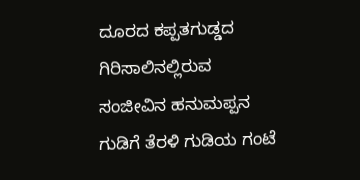ದೂರದ ಕಪ್ಪತಗುಡ್ಡದ ಗಿರಿಸಾಲಿನಲ್ಲಿರುವ ಸಂಜೀವಿನ ಹನುಮಪ್ಪನ ಗುಡಿಗೆ ತೆರಳಿ ಗುಡಿಯ ಗಂಟೆ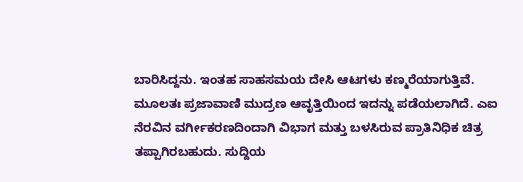ಬಾರಿಸಿದ್ದನು. ಇಂತಹ ಸಾಹಸಮಯ ದೇಸಿ ಆಟಗಳು ಕಣ್ಮರೆಯಾಗುತ್ತಿವೆ.
ಮೂಲತಃ ಪ್ರಜಾವಾಣಿ ಮುದ್ರಣ ಆವೃತ್ತಿಯಿಂದ ಇದನ್ನು ಪಡೆಯಲಾಗಿದೆ. ಎಐ ನೆರವಿನ ವರ್ಗೀಕರಣದಿಂದಾಗಿ ವಿಭಾಗ ಮತ್ತು ಬಳಸಿರುವ ಪ್ರಾತಿನಿಧಿಕ ಚಿತ್ರ ತಪ್ಪಾಗಿರಬಹುದು. ಸುದ್ದಿಯ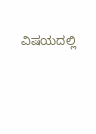ವಿಷಯದಲ್ಲಿ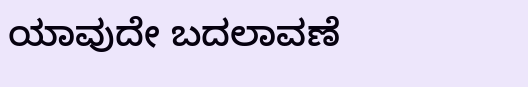ಯಾವುದೇ ಬದಲಾವಣೆ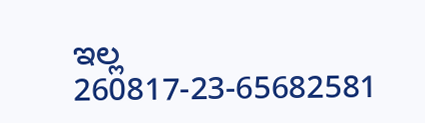ಇಲ್ಲ
260817-23-65682581